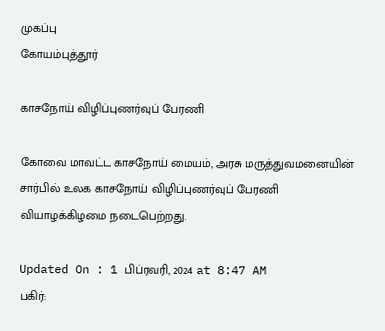முகப்பு
கோயம்புத்தூர்

காசநோய் விழிப்புணர்வுப் பேரணி

கோவை மாவட்ட காசநோய் மையம், அரசு மருத்துவமனையின் சார்பில் உலக காசநோய் விழிப்புணர்வுப் பேரணி வியாழக்கிழமை நடைபெற்றது.

Updated On : 1 பிப்ரவரி, 2024 at 8:47 AM
பகிர்: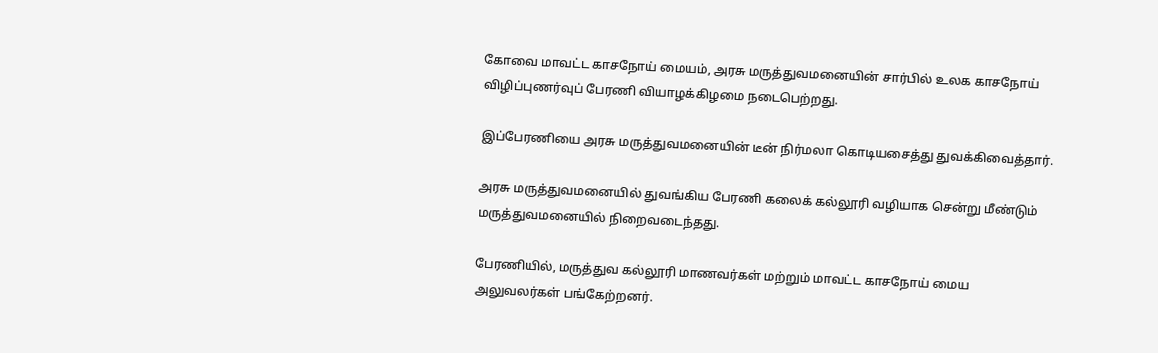கோவை மாவட்ட காசநோய் மையம், அரசு மருத்துவமனையின் சார்பில் உலக காசநோய் விழிப்புணர்வுப் பேரணி வியாழக்கிழமை நடைபெற்றது.

இப்பேரணியை அரசு மருத்துவமனையின் டீன் நிர்மலா கொடியசைத்து துவக்கிவைத்தார்.

அரசு மருத்துவமனையில் துவங்கிய பேரணி கலைக் கல்லூரி வழியாக சென்று மீண்டும் மருத்துவமனையில் நிறைவடைந்தது.

பேரணியில், மருத்துவ கல்லூரி மாணவர்கள் மற்றும் மாவட்ட காசநோய் மைய அலுவலர்கள் பங்கேற்றனர்.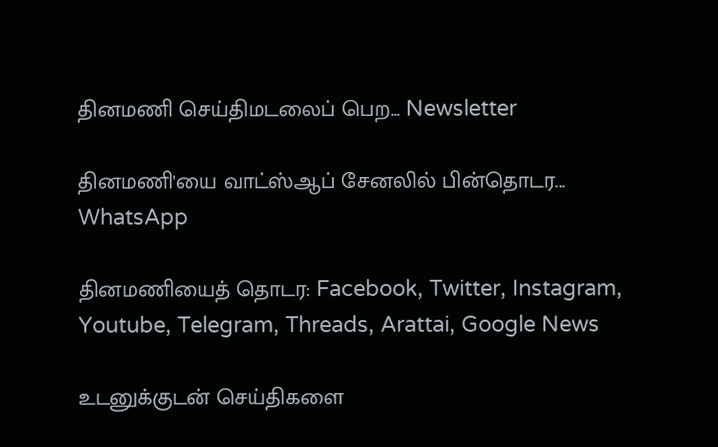தினமணி செய்திமடலைப் பெற... Newsletter

தினமணி'யை வாட்ஸ்ஆப் சேனலில் பின்தொடர... WhatsApp

தினமணியைத் தொடர: Facebook, Twitter, Instagram, Youtube, Telegram, Threads, Arattai, Google News

உடனுக்குடன் செய்திகளை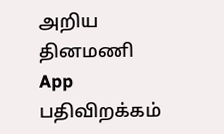அறிய தினமணி App பதிவிறக்கம்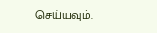செய்யவும்.